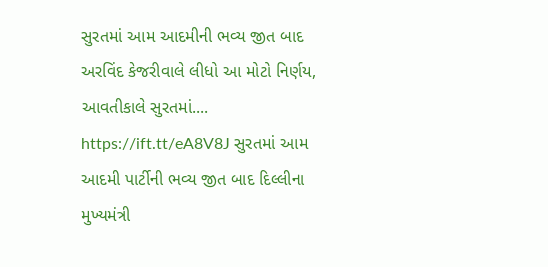સુરતમાં આમ આદમીની ભવ્ય જીત બાદ અરવિંદ કેજરીવાલે લીધો આ મોટો નિર્ણય, આવતીકાલે સુરતમાં.... https://ift.tt/eA8V8J સુરતમાં આમ આદમી પાર્ટીની ભવ્ય જીત બાદ દિલ્લીના મુખ્યમંત્રી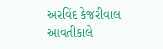અરવિંદ કેજરીવાલ આવતીકાલે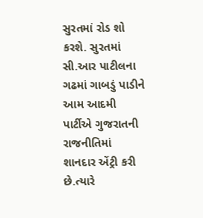સુરતમાં રોડ શો કરશે. સુરતમાં સી.આર પાટીલના ગઢમાં ગાબડું પાડીને આમ આદમી પાર્ટીએ ગુજરાતની રાજનીતિમાં શાનદાર એંટ્રી કરી છે.ત્યારે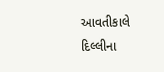આવતીકાલે દિલ્લીના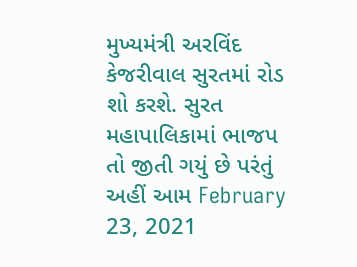મુખ્યમંત્રી અરવિંદ કેજરીવાલ સુરતમાં રોડ શો કરશે. સુરત મહાપાલિકામાં ભાજપ તો જીતી ગયું છે પરંતું અહીં આમ February 23, 2021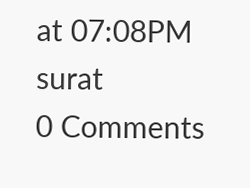at 07:08PM surat
0 Comments